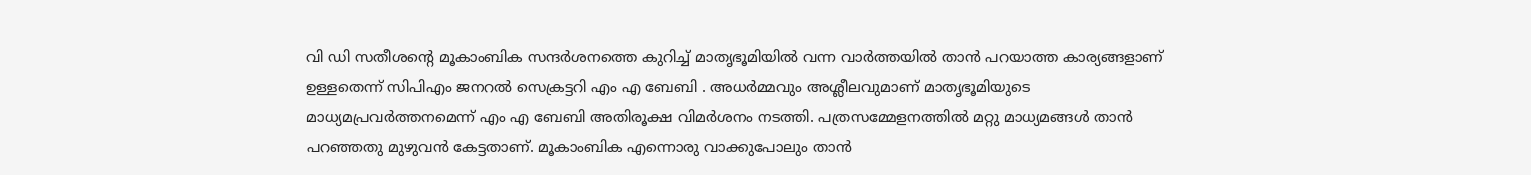വി ഡി സതീശന്റെ മൂകാംബിക സന്ദർശനത്തെ കുറിച്ച് മാതൃഭൂമിയിൽ വന്ന വാർത്തയിൽ താൻ പറയാത്ത കാര്യങ്ങളാണ് ഉള്ളതെന്ന് സിപിഎം ജനറൽ സെക്രട്ടറി എം എ ബേബി . അധർമ്മവും അശ്ലീലവുമാണ് മാതൃഭൂമിയുടെ മാധ്യമപ്രവർത്തനമെന്ന് എം എ ബേബി അതിരൂക്ഷ വിമർശനം നടത്തി. പത്രസമ്മേളനത്തിൽ മറ്റു മാധ്യമങ്ങൾ താൻ പറഞ്ഞതു മുഴുവൻ കേട്ടതാണ്. മൂകാംബിക എന്നൊരു വാക്കുപോലും താൻ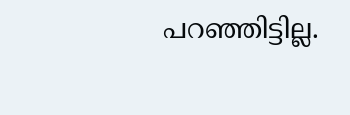പറഞ്ഞിട്ടില്ല.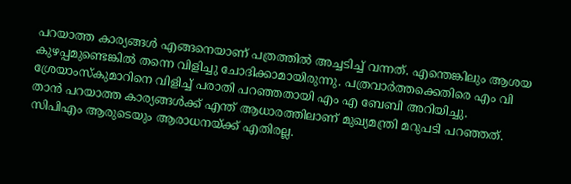പറയാത്ത കാര്യങ്ങൾ എങ്ങനെയാണ് പത്രത്തിൽ അച്ചടിച്ച് വന്നത്. എന്തെങ്കിലും ആശയ കുഴപ്പമുണ്ടെങ്കിൽ തന്നെ വിളിച്ചു ചോദിക്കാമായിരുന്നു. പത്രവാർത്തക്കെതിരെ എം വി ശ്രേയാംസ്കുമാറിനെ വിളിച്ച് പരാതി പറഞ്ഞതായി എം എ ബേബി അറിയിച്ചു.
താൻ പറയാത്ത കാര്യങ്ങൾക്ക് എന്ത് ആധാരത്തിലാണ് മുഖ്യമന്ത്രി മറുപടി പറഞ്ഞത്. സിപിഎം ആരുടെയും ആരാധനയ്ക്ക് എതിരല്ല.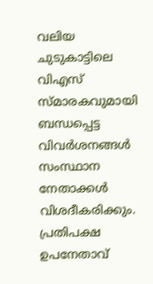വലിയ ചുടുകാട്ടിലെ വിഎസ് സ്മാരകവുമായി ബന്ധപ്പെട്ട വിവർശനങ്ങൾ സംസ്ഥാന നേതാക്കൾ വിശദീകരിക്കും. പ്രതിപക്ഷ ഉപനേതാവ്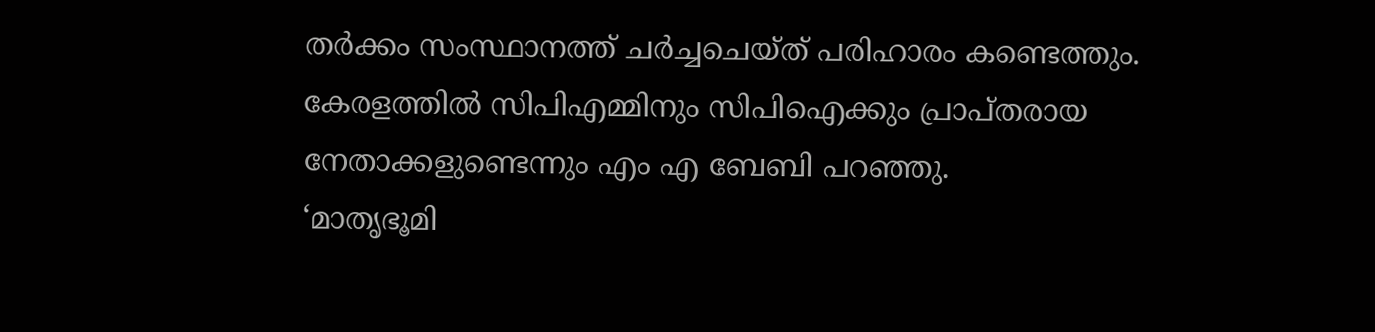തർക്കം സംസ്ഥാനത്ത് ചർച്ചചെയ്ത് പരിഹാരം കണ്ടെത്തും. കേരളത്തിൽ സിപിഎമ്മിനും സിപിഐക്കും പ്രാപ്തരായ നേതാക്കളുണ്ടെന്നും എം എ ബേബി പറഞ്ഞു.
‘മാതൃഭൂമി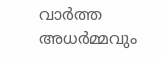വാർത്ത അധർമ്മവും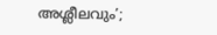അശ്ലീലവും’;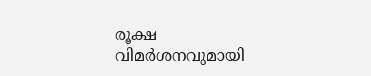രൂക്ഷ വിമർശനവുമായി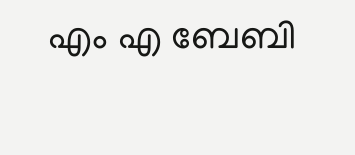എം എ ബേബി